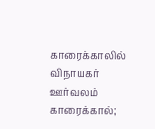காரைக்காலில் விநாயகர் ஊர்வலம்
காரைக்கால்;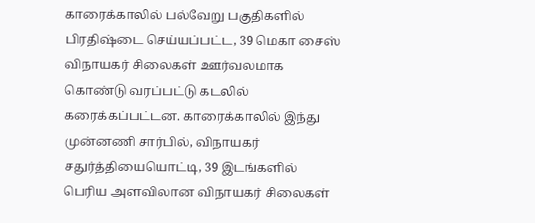காரைக்காலில் பல்வேறு பகுதிகளில் பிரதிஷ்டை செய்யப்பட்ட, 39 மெகா சைஸ் விநாயகர் சிலைகள் ஊர்வலமாக கொண்டு வரப்பட்டு கடலில் கரைக்கப்பட்டன. காரைக்காலில் இந்து முன்னணி சார்பில், விநாயகர் சதுர்த்தியையொட்டி, 39 இடங்களில் பெரிய அளவிலான விநாயகர் சிலைகள்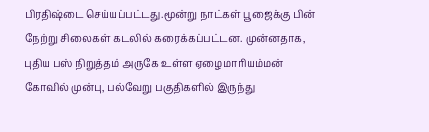பிரதிஷ்டை செய்யப்பட்டது.மூன்று நாட்கள் பூஜைக்கு பின் நேற்று சிலைகள் கடலில் கரைக்கப்பட்டன. முன்னதாக, புதிய பஸ் நிறுத்தம் அருகே உள்ள ஏழைமாரியம்மன் கோவில் முன்பு, பல்வேறு பகுதிகளில் இருந்து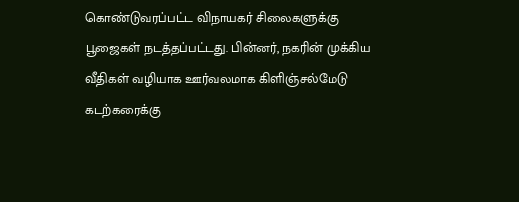கொண்டுவரப்பட்ட விநாயகர் சிலைகளுக்கு பூஜைகள் நடத்தப்பட்டது. பின்னர், நகரின் முக்கிய வீதிகள் வழியாக ஊர்வலமாக கிளிஞ்சல்மேடு கடற்கரைக்கு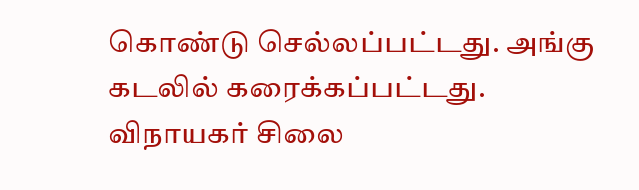கொண்டு செல்லப்பட்டது. அங்கு கடலில் கரைக்கப்பட்டது. விநாயகர் சிலை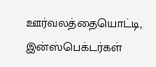ஊர்வலத்தையொட்டி, இன்ஸ்பெக்டர்கள்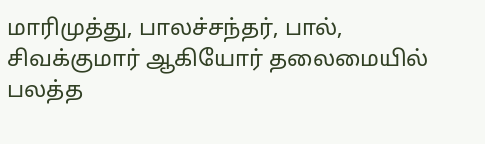மாரிமுத்து, பாலச்சந்தர், பால், சிவக்குமார் ஆகியோர் தலைமையில் பலத்த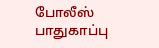போலீஸ் பாதுகாப்பு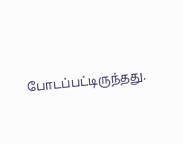போடப்பட்டிருந்தது.